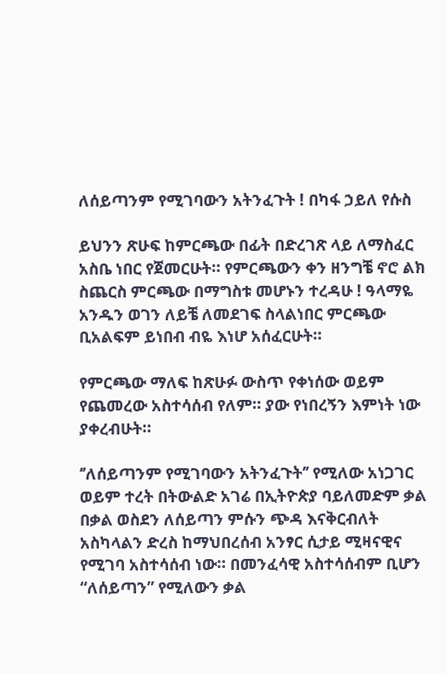ለሰይጣንም የሚገባውን አትንፈጉት ! በካፋ ኃይለ የሱስ

ይህንን ጽሁፍ ከምርጫው በፊት በድረገጽ ላይ ለማስፈር አስቤ ነበር የጀመርሁት። የምርጫውን ቀን ዘንግቼ ኖሮ ልክ ስጨርስ ምርጫው በማግስቱ መሆኑን ተረዳሁ ! ዓላማዬ አንዱን ወገን ለይቼ ለመደገፍ ስላልነበር ምርጫው ቢአልፍም ይነበብ ብዬ እነሆ አሰፈርሁት።

የምርጫው ማለፍ ከጽሁፉ ውስጥ የቀነሰው ወይም የጨመረው አስተሳሰብ የለም። ያው የነበረኝን እምነት ነው ያቀረብሁት።

‘’ለሰይጣንም የሚገባውን አትንፈጉት’’ የሚለው አነጋገር ወይም ተረት በትውልድ አገሬ በኢትዮጵያ ባይለመድም ቃል በቃል ወስደን ለሰይጣን ምሱን ጭዳ እናቅርብለት አስካላልን ድረስ ከማህበረሰብ አንፃር ሲታይ ሚዛናዊና የሚገባ አስተሳሰብ ነው። በመንፈሳዊ አስተሳሰብም ቢሆን “ለሰይጣን” የሚለውን ቃል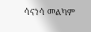ሳናነሳ መልካም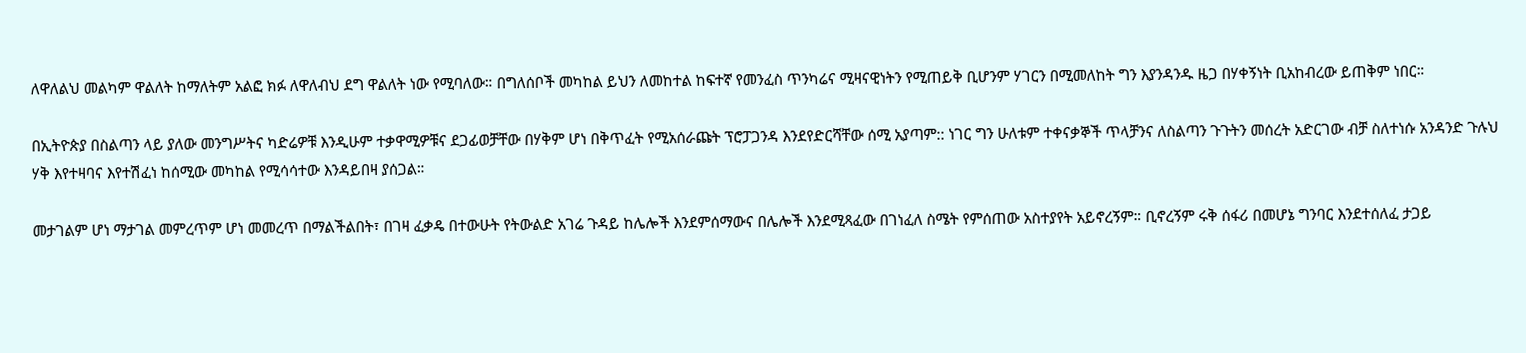ለዋለልህ መልካም ዋልለት ከማለትም አልፎ ክፉ ለዋለብህ ደግ ዋልለት ነው የሚባለው። በግለሰቦች መካከል ይህን ለመከተል ከፍተኛ የመንፈስ ጥንካሬና ሚዛናዊነትን የሚጠይቅ ቢሆንም ሃገርን በሚመለከት ግን እያንዳንዱ ዜጋ በሃቀኝነት ቢአከብረው ይጠቅም ነበር።

በኢትዮጵያ በስልጣን ላይ ያለው መንግሥትና ካድሬዎቹ እንዲሁም ተቃዋሚዎቹና ደጋፊወቻቸው በሃቅም ሆነ በቅጥፈት የሚአሰራጩት ፕሮፓጋንዳ እንደየድርሻቸው ሰሚ አያጣም:: ነገር ግን ሁለቱም ተቀናቃኞች ጥላቻንና ለስልጣን ጉጉትን መሰረት አድርገው ብቻ ስለተነሱ አንዳንድ ጉሉህ ሃቅ እየተዛባና እየተሽፈነ ከሰሚው መካከል የሚሳሳተው እንዳይበዛ ያሰጋል።

መታገልም ሆነ ማታገል መምረጥም ሆነ መመረጥ በማልችልበት፣ በገዛ ፈቃዴ በተውሁት የትውልድ አገሬ ጉዳይ ከሌሎች እንደምሰማውና በሌሎች እንደሚጻፈው በገነፈለ ስሜት የምሰጠው አስተያየት አይኖረኝም። ቢኖረኝም ሩቅ ሰፋሪ በመሆኔ ግንባር እንደተሰለፈ ታጋይ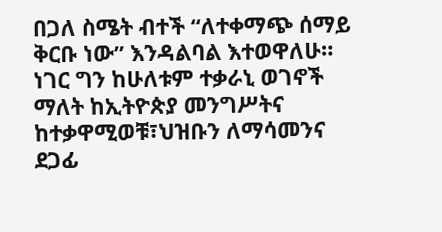በጋለ ስሜት ብተች “ለተቀማጭ ሰማይ ቅርቡ ነው” እንዳልባል እተወዋለሁ። ነገር ግን ከሁለቱም ተቃራኒ ወገኖች ማለት ከኢትዮጵያ መንግሥትና ከተቃዋሚወቹ፣ህዝቡን ለማሳመንና ደጋፊ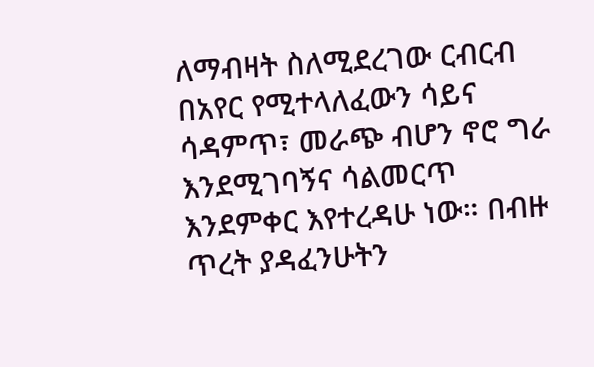ለማብዛት ስለሚደረገው ርብርብ በአየር የሚተላለፈውን ሳይና ሳዳምጥ፣ መራጭ ብሆን ኖሮ ግራ እንደሚገባኝና ሳልመርጥ እንደምቀር እየተረዳሁ ነው። በብዙ ጥረት ያዳፈንሁትን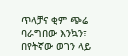ጥላቻና ቂም ጭሬ ባራግበው እንኳን፣ በየትኛው ወገን ላይ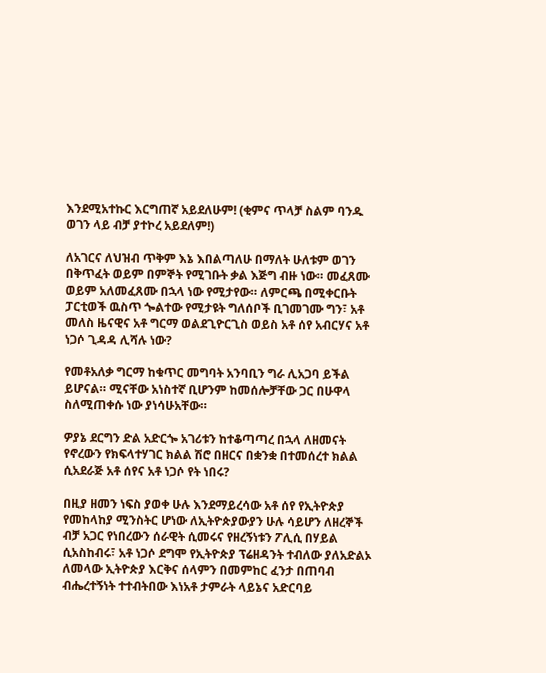እንደሚአተኩር እርግጠኛ አይደለሁም! (ቂምና ጥላቻ ስልም ባንዱ ወገን ላይ ብቻ ያተኮረ አይደለም!)

ለአገርና ለህዝብ ጥቅም እኔ እበልጣለሁ በማለት ሁለቱም ወገን በቅጥፈት ወይም በምኞት የሚገቡት ቃል እጅግ ብዙ ነው። መፈጸሙ ወይም አለመፈጸሙ በኋላ ነው የሚታየው። ለምርጫ በሚቀርቡት ፓርቲወች ዉስጥ ጐልተው የሚታዩት ግለሰቦች ቢገመገሙ ግን፣ አቶ መለስ ዜናዊና አቶ ግርማ ወልደጊዮርጊስ ወይስ አቶ ሰየ አብርሃና አቶ ነጋሶ ጊዳዳ ሊሻሉ ነው?

የመቶአለቃ ግርማ ከቁጥር መግባት አንባቢን ግራ ሊአጋባ ይችል ይሆናል። ሚናቸው አነስተኛ ቢሆንም ከመሰሎቻቸው ጋር በሁዋላ ስለሚጠቀሱ ነው ያነሳሁአቸው።

ዎያኔ ደርግን ድል አድርጐ አገሪቱን ከተቆጣጣረ በኋላ ለዘመናት የኖረውን የክፍላተሃገር ክልል ሽሮ በዘርና በቋንቋ በተመሰረተ ክልል ሲአደራጅ አቶ ሰየና አቶ ነጋሶ የት ነበሩ?

በዚያ ዘመን ነፍስ ያወቀ ሁሉ እንደማይረሳው አቶ ሰየ የኢትዮጵያ የመከላከያ ሚንስትር ሆነው ለኢትዮጵያውያን ሁሉ ሳይሆን ለዘረኞች ብቻ አጋር የነበረውን ሰራዊት ሲመሩና የዘረኝነቱን ፖሊሲ በሃይል ሲአስከብሩ፣ አቶ ነጋሶ ደግሞ የኢትዮጵያ ፕሬዘዳንት ተብለው ያለአድልኦ ለመላው ኢትዮጵያ እርቅና ሰላምን በመምከር ፈንታ በጠባብ ብሔረተኝነት ተተብትበው እነአቶ ታምራት ላይኔና አድርባይ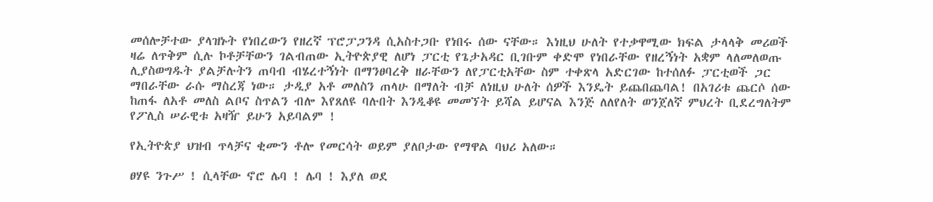መሰሎቻተው ያላዝኑት የነበረውን የዘረኛ ፕሮፓጋንዳ ሲአስተጋቡ የነበሩ ሰው ናቸው። እነዚህ ሁለት የተቃዋሚው ክፍል ታላላቅ መሪወች ዛሬ ለጥቅም ሲሉ ኮቶቻቸውን ገልብጠው ኢትዮጵያዊ ለሆነ ፓርቲ የጌታአዳር ቢገቡም ቀድሞ የነበራቸው የዘረኝነት አቋም ላለመለወጡ ሊያስወግዱት ያልቻሉትን ጠባብ ብሄረተኝነት በማንፀባረቅ ዘራቸውን ለየፓርቲአቸው ስም ተቀጽላ አድርገው ከተሰለፉ ፓርቲወች ጋር ማበራቸው ራሱ ማስረጃ ነው። ታዲያ አቶ መለስን ጠላሁ በማለት ብቻ ለነዚህ ሁለት ሰዎች እንዴት ይጨበጨባል! በአገሪቱ ጨርሶ ሰው ከጠፋ ለአቶ መለስ ልቦና ስጥልን ብሎ እየጸለዩ ባሉበት እንዲቆዩ መመኘት ይሻል ይሆናል እንጅ ለለየለት ወንጀለኛ ምህረት ቢደረግለትም የፖሊስ ሠራዊቱ አዛዥ ይሁን አይባልም !

የኢትዮጵያ ህዝብ ጥላቻና ቂሙን ቶሎ የመርሳት ወይም ያለቦታው የማዋል ባህሪ አለው።

ፀሃዩ ንጉሥ ! ሲላቸው ኖሮ ሌባ ! ሌባ ! እያለ ወደ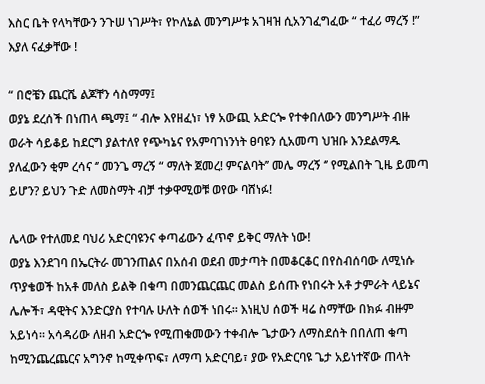እስር ቤት የላካቸውን ንጉሠ ነገሥት፣ የኮለኔል መንግሥቱ አገዛዝ ሲአንገፈግፈው “ ተፈሪ ማረኝ !” እያለ ናፈቃቸው !

“ በሮቼን ጨርሼ ልጆቸን ሳስማማ፤
ወያኔ ደረሰች በነጠላ ጫማ፤ “ ብሎ እየዘፈነ፣ ነፃ አውጪ አድርጐ የተቀበለውን መንግሥት ብዙ ወራት ሳይቆይ ከደርግ ያልተለየ የጭካኔና የአምባገነንነት ፀባዩን ሲአመጣ ህዝቡ እንደልማዱ ያለፈውን ቂም ረሳና ‘’ መንጌ ማረኝ “ ማለት ጀመረ! ምናልባት’’ መሌ ማረኝ ‘’ የሚልበት ጊዜ ይመጣ ይሆን? ይህን ጉድ ለመስማት ብቻ ተቃዋሚወቹ ወየው ባሸነፉ!

ሌላው የተለመደ ባህሪ አድርባዩንና ቀጣፊውን ፈጥኖ ይቅር ማለት ነው!
ወያኔ እንደገባ በኤርትራ መገንጠልና በአሰብ ወደብ መታጣት በመቆርቆር በየስብሰባው ለሚነሱ ጥያቄወች ከአቶ መለስ ይልቅ በቁጣ በመንጨርጨር መልስ ይሰጡ የነበሩት አቶ ታምራት ላይኔና ሌሎች፣ ዳዊትና እንድርያስ የተባሉ ሁለት ሰወች ነበሩ። እነዚህ ሰወች ዛሬ ስማቸው በክፉ ብዙም አይነሳ። አሳዳሪው ለዘብ አድርጐ የሚጠቁመውን ተቀብሎ ጌታውን ለማስደሰት በበለጠ ቁጣ ከሚንጨረጨርና አግንኖ ከሚቀጥፍ፣ ለማጣ አድርባይ፣ ያው የአድርባዩ ጌታ አይነተኛው ጠላት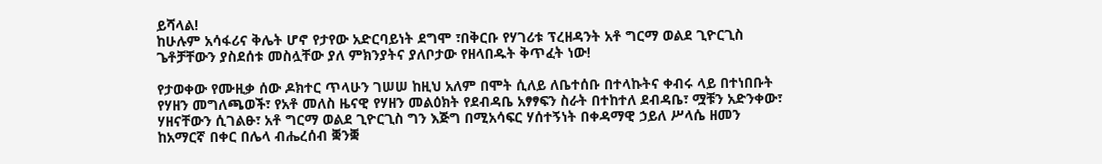ይሻላል!
ከሁሉም አሳፋሪና ቅሌት ሆኖ የታየው አድርባይነት ደግሞ ፣በቅርቡ የሃገሪቱ ፕረዘዳንት አቶ ግርማ ወልደ ጊዮርጊስ ጌቶቻቸውን ያስደሰቱ መስሏቸው ያለ ምክንያትና ያለቦታው የዘላበዱት ቅጥፈት ነው!

የታወቀው የሙዚቃ ሰው ዶክተር ጥላሁን ገሠሠ ከዚህ አለም በሞት ሲለይ ለቤተሰቡ በተላኩትና ቀብሩ ላይ በተነበቡት የሃዘን መግለጫወች፣ የአቶ መለስ ዜናዊ የሃዘን መልዕክት የደብዳቤ አፃፃፍን ስራት በተከተለ ደብዳቤ፣ ሟቹን አድንቀው፣ ሃዘናቸውን ሲገልፁ፣ አቶ ግርማ ወልደ ጊዮርጊስ ግን እጅግ በሚአሳፍር ሃሰተኝነት በቀዳማዊ ኃይለ ሥላሴ ዘመን ከአማርኛ በቀር በሌላ ብሔረሰብ ቛንቛ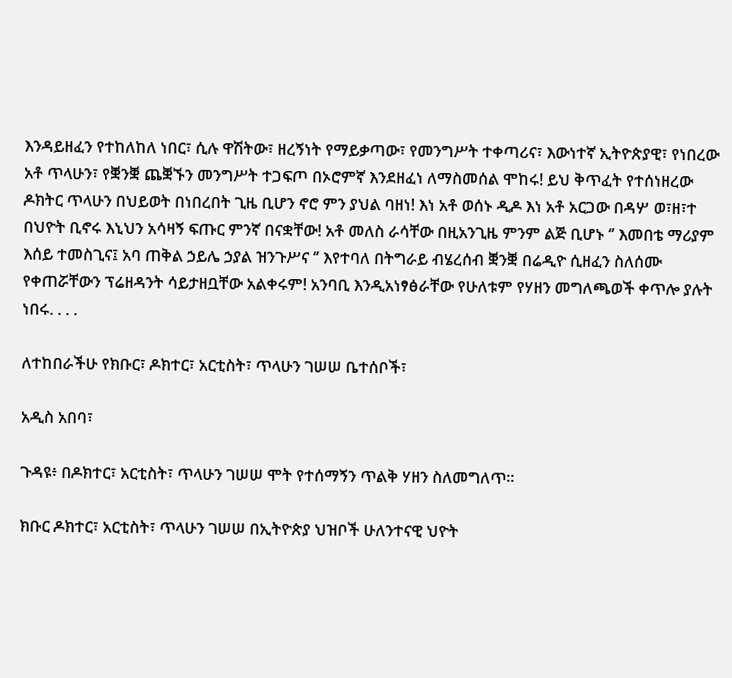እንዳይዘፈን የተከለከለ ነበር፣ ሲሉ ዋሽትው፣ ዘረኝነት የማይቃጣው፣ የመንግሥት ተቀጣሪና፣ እውነተኛ ኢትዮጵያዊ፣ የነበረው አቶ ጥላሁን፣ የቛንቛ ጨቛኙን መንግሥት ተጋፍጦ በኦሮምኛ እንደዘፈነ ለማስመሰል ሞከሩ! ይህ ቅጥፈት የተሰነዘረው ዶክትር ጥላሁን በህይወት በነበረበት ጊዜ ቢሆን ኖሮ ምን ያህል ባዘነ! እነ አቶ ወሰኑ ዲዶ እነ አቶ አርጋው በዳሦ ወ፣ዘ፣ተ በህዮት ቢኖሩ እኒህን አሳዛኝ ፍጡር ምንኛ በናቋቸው! አቶ መለስ ራሳቸው በዚአንጊዜ ምንም ልጅ ቢሆኑ ‘’ እመበቴ ማሪያም እሰይ ተመስጊና፤ አባ ጠቅል ኃይሌ ኃያል ዝንጉሥና ‘’ እየተባለ በትግራይ ብሄረሰብ ቛንቛ በሬዲዮ ሲዘፈን ስለሰሙ የቀጠሯቸውን ፕሬዘዳንት ሳይታዘቧቸው አልቀሩም! አንባቢ እንዲአነፃፅራቸው የሁለቱም የሃዘን መግለጫወች ቀጥሎ ያሉት ነበሩ. . . .

ለተከበራችሁ የክቡር፣ ዶክተር፣ አርቲስት፣ ጥላሁን ገሠሠ ቤተሰቦች፣

አዲስ አበባ፣

ጉዳዩ፥ በዶክተር፣ አርቲስት፣ ጥላሁን ገሠሠ ሞት የተሰማኝን ጥልቅ ሃዘን ስለመግለጥ።

ክቡር ዶክተር፣ አርቲስት፣ ጥላሁን ገሠሠ በኢትዮጵያ ህዝቦች ሁለንተናዊ ህዮት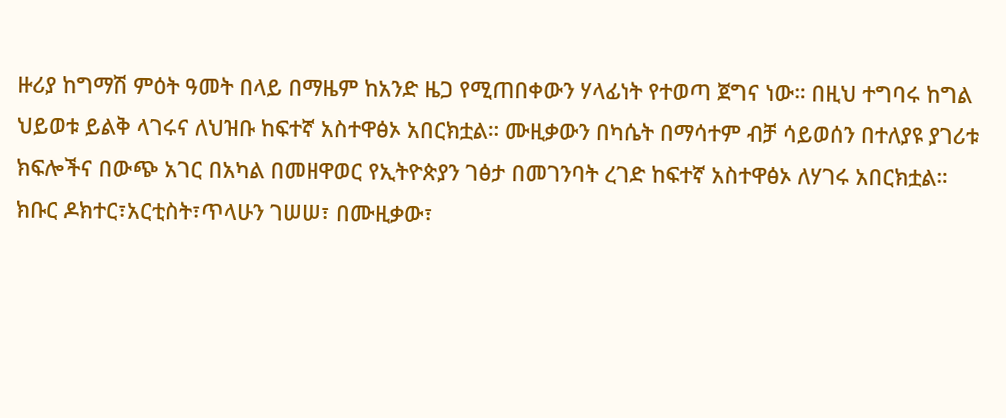ዙሪያ ከግማሽ ምዕት ዓመት በላይ በማዜም ከአንድ ዜጋ የሚጠበቀውን ሃላፊነት የተወጣ ጀግና ነው። በዚህ ተግባሩ ከግል ህይወቱ ይልቅ ላገሩና ለህዝቡ ከፍተኛ አስተዋፅኦ አበርክቷል። ሙዚቃውን በካሴት በማሳተም ብቻ ሳይወሰን በተለያዩ ያገሪቱ ክፍሎችና በውጭ አገር በአካል በመዘዋወር የኢትዮጵያን ገፅታ በመገንባት ረገድ ከፍተኛ አስተዋፅኦ ለሃገሩ አበርክቷል።
ክቡር ዶክተር፣አርቲስት፣ጥላሁን ገሠሠ፣ በሙዚቃው፣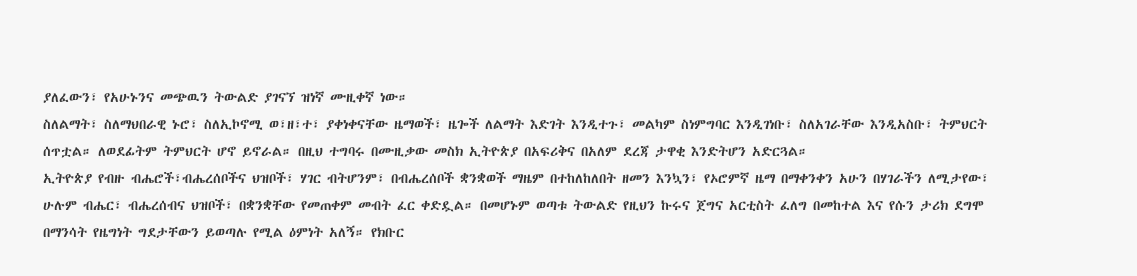ያለፈውን፣ የአሁኑንና መጭዉን ትውልድ ያገናኘ ዝነኛ ሙዚቀኛ ነው።
ስለልማት፣ ስለማህበራዊ ኑሮ፣ ስለኢኮኖሚ ወ፣ዘ፣ተ፣ ያቀነቀናቸው ዜማወች፣ ዜጐች ለልማት እድገት እንዲተጉ፣ መልካም ስነምግባር እንዲገነቡ፣ ስለአገራቸው እንዲአስቡ፣ ትምህርት ሰጥቷል። ለወደፊትም ትምህርት ሆኖ ይኖራል። በዚህ ተግባሩ በሙዚቃው መስክ ኢትዮጵያ በአፍሪቅና በአለም ደረጃ ታዋቂ እንድትሆን አድርጓል።
ኢትዮጵያ የብዙ ብሔሮች፣ብሔረሰቦችና ህዝቦች፣ ሃገር ብትሆንም፣ በብሔረሰቦች ቋንቋወች ማዜም በተከለከለበት ዘመን እንኳን፣ የኦሮምኛ ዜማ በማቀንቀን አሁን በሃገራችን ለሚታየው፣ ሁሉም ብሔር፣ ብሔረሰብና ህዝቦች፣ በቋንቋቸው የመጠቀም መብት ፈር ቀድዷል። በመሆኑም ወጣቱ ትውልድ የዚህን ኩሩና ጀግና አርቲስት ፈለግ በመከተል እና የሱን ታሪክ ደግሞ በማንሳት የዜግነት ግደታቸውን ይወጣሉ የሚል ዕምነት አለኝ። የክቡር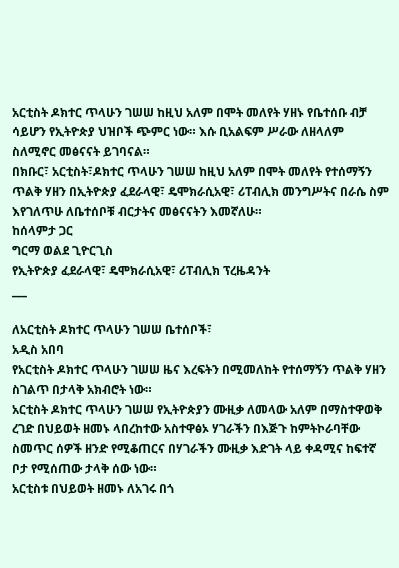አርቲስት ዶክተር ጥላሁን ገሠሠ ከዚህ አለም በሞት መለየት ሃዘኑ የቤተሰቡ ብቻ ሳይሆን የኢትዮጵያ ህዝቦች ጭምር ነው። እሱ ቢአልፍም ሥራው ለዘላለም ስለሚኖር መፅናናት ይገባናል።
በክቡር፣ አርቲስት፣ዶክተር ጥላሁን ገሠሠ ከዚህ አለም በሞት መለየት የተሰማኝን ጥልቅ ሃዘን በኢትዮጵያ ፈደራላዊ፣ ዴሞክራሲአዊ፣ ሪፐብሊክ መንግሥትና በራሴ ስም እየገለጥሁ ለቤተሰቦቹ ብርታትና መፅናናትን እመኛለሁ።
ከሰላምታ ጋር
ግርማ ወልደ ጊዮርጊስ
የኢትዮጵያ ፈደራላዊ፣ ዴሞክራሲአዊ፣ ሪፐብሊክ ፕረዜዳንት
___

ለአርቲስት ዶክተር ጥላሁን ገሠሠ ቤተሰቦች፣
አዲስ አበባ
የአርቲስት ዶክተር ጥላሁን ገሠሠ ዜና እረፍትን በሚመለከት የተሰማኝን ጥልቅ ሃዘን ስገልጥ በታላቅ አክብሮት ነው።
አርቲስት ዶክተር ጥላሁን ገሠሠ የኢትዮጵያን ሙዚቃ ለመላው አለም በማስተዋወቅ ረገድ በህይወት ዘመኑ ላበረከተው አስተዋፅኦ ሃገራችን በእጅጉ ከምትኮራባቸው ስመጥር ሰዎች ዘንድ የሚቆጠርና በሃገራችን ሙዚቃ እድገት ላይ ቀዳሚና ከፍተኛ ቦታ የሚሰጠው ታላቅ ሰው ነው።
አርቲስቱ በህይወት ዘመኑ ለአገሩ በጎ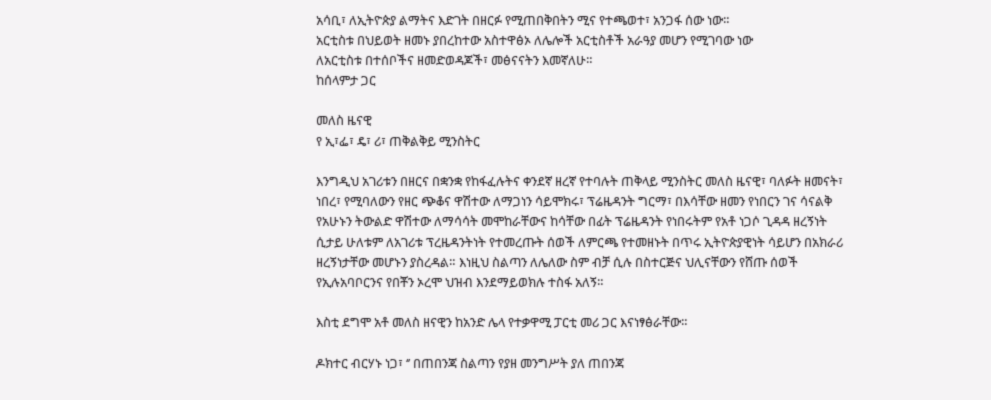አሳቢ፣ ለኢትዮጵያ ልማትና እድገት በዘርፉ የሚጠበቅበትን ሚና የተጫወተ፣ አንጋፋ ሰው ነው።
አርቲስቱ በህይወት ዘመኑ ያበረከተው አስተዋፅኦ ለሌሎች አርቲስቶች አራዓያ መሆን የሚገባው ነው
ለአርቲስቱ በተሰቦችና ዘመድወዳጆች፣ መፅናናትን እመኛለሁ።
ከሰላምታ ጋር

መለስ ዜናዊ
የ ኢ፣ፌ፣ ዴ፣ ሪ፣ ጠቅልቅይ ሚንስትር

እንግዲህ አገሪቱን በዘርና በቋንቋ የከፋፈሉትና ቀንደኛ ዘረኛ የተባሉት ጠቅላይ ሚንስትር መለስ ዜናዊ፣ ባለፉት ዘመናት፣ ነበረ፣ የሚባለውን የዘር ጭቆና ዋሽተው ለማጋነን ሳይሞክሩ፣ ፕሬዜዳንት ግርማ፣ በእሳቸው ዘመን የነበርን ገና ሳናልቅ የአሁኑን ትውልድ ዋሽተው ለማሳሳት መሞከራቸውና ከሳቸው በፊት ፕሬዜዳንት የነበሩትም የአቶ ነጋሶ ጊዳዳ ዘረኝነት ሲታይ ሁለቱም ለአገሪቱ ፕረዜዳንትነት የተመረጡት ሰወች ለምርጫ የተመዘኑት በጥሩ ኢትዮጵያዊነት ሳይሆን በአክራሪ ዘረኝነታቸው መሆኑን ያስረዳል። እነዚህ ስልጣን ለሌለው ስም ብቻ ሲሉ በስተርጅና ህሊናቸውን የሸጡ ሰወች የኢሉአባቦርንና የበቾን ኦረሞ ህዝብ እንደማይወክሉ ተስፋ አለኝ።

እስቲ ደግሞ አቶ መለስ ዘናዊን ከአንድ ሌላ የተቃዋሚ ፓርቲ መሪ ጋር እናነፃፅራቸው።

ዶክተር ብርሃኑ ነጋ፣ ‘’ በጠበንጃ ስልጣን የያዘ መንግሥት ያለ ጠበንጃ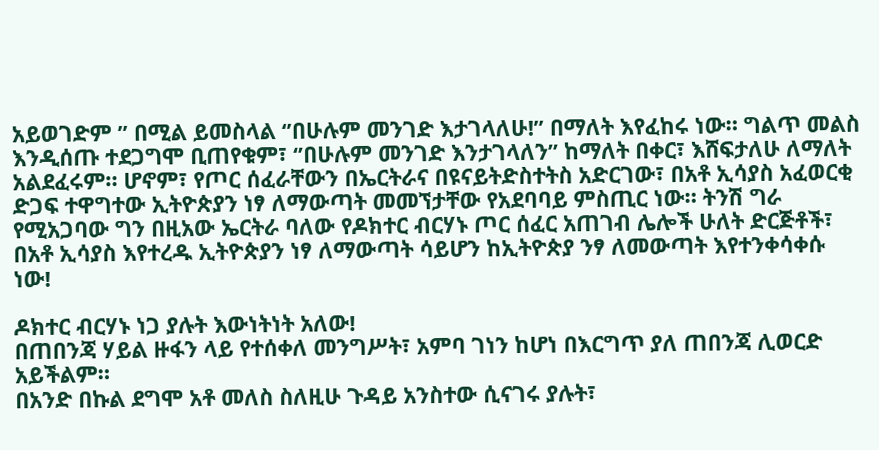አይወገድም ’’ በሚል ይመስላል ‘’በሁሉም መንገድ እታገላለሁ!’’ በማለት እየፈከሩ ነው። ግልጥ መልስ እንዲሰጡ ተደጋግሞ ቢጠየቁም፣ ‘’በሁሉም መንገድ እንታገላለን’’ ከማለት በቀር፣ እሸፍታለሁ ለማለት አልደፈሩም። ሆኖም፣ የጦር ሰፈራቸውን በኤርትራና በዩናይትድስተትስ አድርገው፣ በአቶ ኢሳያስ አፈወርቂ ድጋፍ ተዋግተው ኢትዮጵያን ነፃ ለማውጣት መመኘታቸው የአደባባይ ምስጢር ነው። ትንሽ ግራ የሚአጋባው ግን በዚአው ኤርትራ ባለው የዶክተር ብርሃኑ ጦር ሰፈር አጠገብ ሌሎች ሁለት ድርጅቶች፣ በአቶ ኢሳያስ እየተረዱ ኢትዮጵያን ነፃ ለማውጣት ሳይሆን ከኢትዮጵያ ንፃ ለመውጣት እየተንቀሳቀሱ ነው!

ዶክተር ብርሃኑ ነጋ ያሉት እውነትነት አለው!
በጠበንጃ ሃይል ዙፋን ላይ የተሰቀለ መንግሥት፣ አምባ ገነን ከሆነ በእርግጥ ያለ ጠበንጃ ሊወርድ አይችልም።
በአንድ በኩል ደግሞ አቶ መለስ ስለዚሁ ጉዳይ አንስተው ሲናገሩ ያሉት፣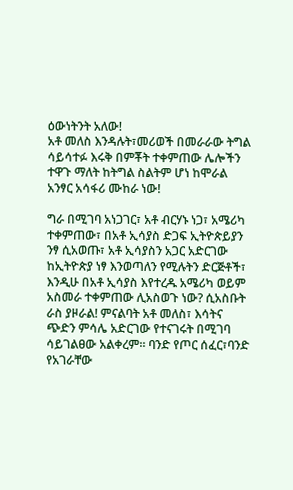ዕውነትንት አለው!
አቶ መለስ እንዳሉት፣መሪወች በመራራው ትግል ሳይሳተፉ እሩቅ በምቾት ተቀምጠው ሌሎችን ተዋጉ ማለት ከትግል ስልትም ሆነ ከሞራል አንፃር አሳፋሪ ሙከራ ነው!

ግራ በሚገባ አነጋገር፣ አቶ ብርሃኑ ነጋ፣ አሜሪካ ተቀምጠው፣ በአቶ ኢሳያስ ድጋፍ ኢትዮጵይያን ንፃ ሲአወጡ፣ አቶ ኢሳያስን አጋር አድርገው ከኢትዮጵያ ነፃ እንወጣለን የሚሉትን ድርጅቶች፣ እንዲሁ በአቶ ኢሳያስ እየተረዱ አሜሪካ ወይም አስመራ ተቀምጠው ሊአስወጉ ነው? ሲአስቡት ራስ ያዞራል! ምናልባት አቶ መለስ፣ እሳትና ጭድን ምሳሌ አድርገው የተናገሩት በሚገባ ሳይገልፀው አልቀረም። ባንድ የጦር ሰፈር፣ባንድ የአገራቸው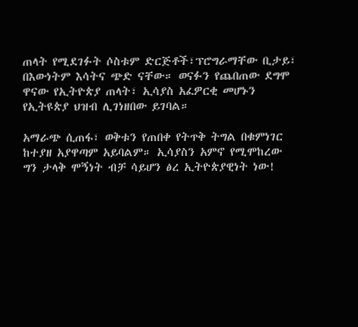ጠላት የሚደገፉት ሶስቱም ድርጅቶች፣ፕሮግራማቸው ቢታይ፣ በእውነትም እሳትና ጭድ ናቸው። ወናፉን የጨበጠው ደግሞ ዋናው የኢትዮጵያ ጠላት፣ ኢሳያስ አፈዎርቂ መሆኑን የኢትዩጵያ ህዝብ ሊገነዘበው ይገባል።

አማራጭ ሲጠፋ፣ ወቅቱን የጠበቀ የትጥቅ ትግል በቁምነገር ከተያዘ አያዋጣም አይባልም። ኢሳያስን አምኖ የሚሞከረው ግን ታላቅ ሞኝነት ብቻ ሳይሆን ፅረ ኢትዮጵያዊነት ነው!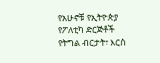የአሁኖቹ የኢትዮጵያ የፖለቲካ ድርጅቶች የትግል ብርታት፣ እርስ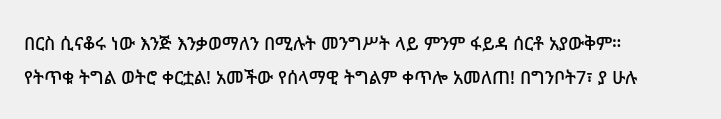በርስ ሲናቆሩ ነው እንጅ እንቃወማለን በሚሉት መንግሥት ላይ ምንም ፋይዳ ሰርቶ አያውቅም።
የትጥቁ ትግል ወትሮ ቀርቷል! አመችው የሰላማዊ ትግልም ቀጥሎ አመለጠ! በግንቦት7፣ ያ ሁሉ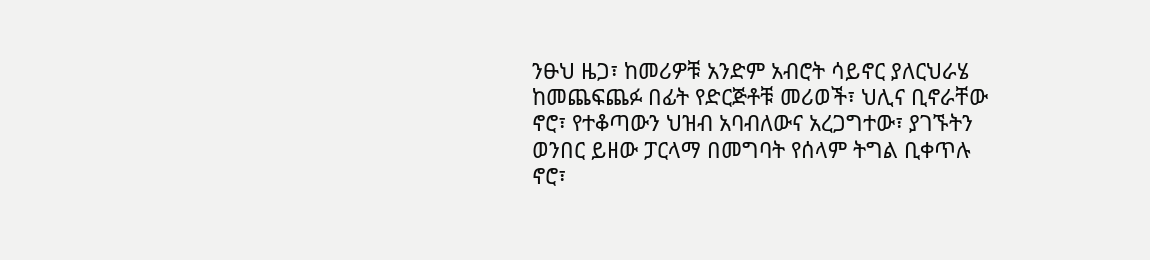ንፁህ ዜጋ፣ ከመሪዎቹ አንድም አብሮት ሳይኖር ያለርህራሄ ከመጨፍጨፉ በፊት የድርጅቶቹ መሪወች፣ ህሊና ቢኖራቸው ኖሮ፣ የተቆጣውን ህዝብ አባብለውና አረጋግተው፣ ያገኙትን ወንበር ይዘው ፓርላማ በመግባት የሰላም ትግል ቢቀጥሉ ኖሮ፣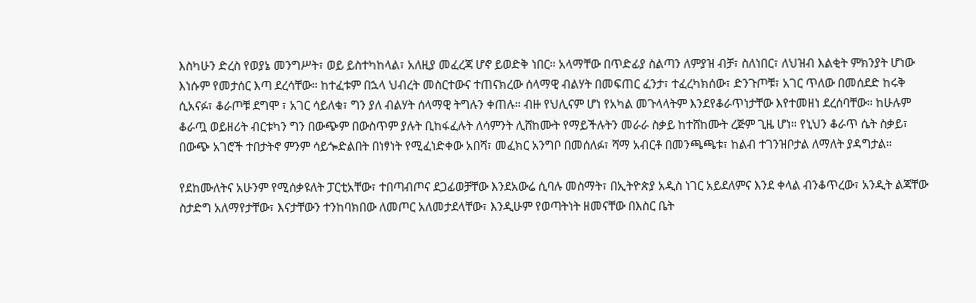እስካሁን ድረስ የወያኔ መንግሥት፣ ወይ ይስተካከላል፣ አለዚያ መፈረጃ ሆኖ ይወድቅ ነበር። አላማቸው በጥድፊያ ስልጣን ለምያዝ ብቻ፣ ስለነበር፣ ለህዝብ እልቂት ምክንያት ሆነው እነሱም የመታሰር እጣ ደረሳቸው። ከተፈቱም በኋላ ህብረት መስርተውና ተጠናክረው ሰላማዊ ብልሃት በመፍጠር ፈንታ፣ ተፈረካክሰው፣ ድንጉጦቹ፣ አገር ጥለው በመሰደድ ከሩቅ ሲአናፉ፣ ቆራጦቹ ደግሞ ፣ አገር ሳይለቁ፣ ግን ያለ ብልሃት ሰላማዊ ትግሉን ቀጠሉ። ብዙ የህሊናም ሆነ የአካል መጉላላትም እንደየቆራጥነታቸው እየተመዘነ ደረሰባቸው። ከሁሉም ቆራጧ ወይዘሪት ብርቱካን ግን በውጭም በውስጥም ያሉት ቢከፋፈሉት ለሳምንት ሊሸከሙት የማይችሉትን መራራ ስቃይ ከተሸከሙት ረጅም ጊዜ ሆነ። የኒህን ቆራጥ ሴት ስቃይ፣ በውጭ አገሮች ተበታትኖ ምንም ሳይጐድልበት በነፃነት የሚፈነድቀው አበሻ፣ መፈክር አንግቦ በመሰለፉ፣ ሻማ አብርቶ በመንጫጫቱ፣ ከልብ ተገንዝቦታል ለማለት ያዳግታል።

የደከሙለትና አሁንም የሚሰቃዩለት ፓርቲአቸው፣ ተበጣብጦና ደጋፊወቻቸው እንደአውሬ ሲባሉ መስማት፣ በኢትዮጵያ አዲስ ነገር አይደለምና እንደ ቀላል ብንቆጥረው፣ አንዲት ልጃቸው ስታድግ አለማየታቸው፣ እናታቸውን ተንከባክበው ለመጦር አለመታደላቸው፣ እንዲሁም የወጣትነት ዘመናቸው በእስር ቤት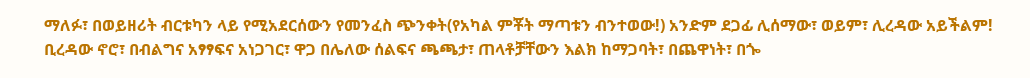ማለፉ፣ በወይዘሪት ብርቱካን ላይ የሚአደርሰውን የመንፈስ ጭንቀት(የአካል ምቾት ማጣቱን ብንተወው!) አንድም ደጋፊ ሊሰማው፣ ወይም፣ ሊረዳው አይችልም! ቢረዳው ኖሮ፣ በብልግና አፃፃፍና አነጋገር፣ ዋጋ በሌለው ሰልፍና ጫጫታ፣ ጠላቶቻቸውን እልክ ከማጋባት፣ በጨዋነት፣ በጐ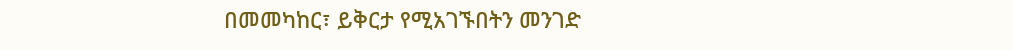በመመካከር፣ ይቅርታ የሚአገኙበትን መንገድ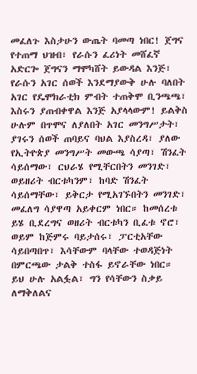መፈለጉ እስታሁን ውጤት ባመጣ ነበር! ጀግና የተጠማ ህዝብ፣ የራሱን ፈሪነት መሸፈኛ አድርጐ ጀግናን ማሞካሸት ይውዳል እንጅ፣ የራሱን አገር ሰወች እንደማያውቅ ሁሉ ባለበት አገር የዴሞክራቲክ ምብት ተጠቅሞ ቢንጫጫ፣ እስሩን ያጠብቀዋል እንጅ አያላላውም! ይልቅስ ሁሉም በጥሞና ለያለበት አገር መንግሥታት፣ ያገሩን ሰወች ጠባይና ባህል እያስረዳ፣ ያለው የኢትዮጵያ መንግሥት መውጫ ሳያጣ፣ ሽንፈት ሳይሰማው፣ ርህራሄ የሚቸርበትን መንገድ፣ ወይዘሪት ብርቱካንም፣ ከባድ ሽንፈት ሳይሰማቸው፣ ይቅርታ የሚአገኙበትን መንገድ፣ መፈለግ ሳያዋጣ አይቀርም ነበር። ከመሰረቱ ይሄ ቢደረግና ወዘሪት ብርቱካን ቢፈቱ ኖሮ፣ ወይም ከጅምሩ ባይታሰሩ፣ ፓርቲአቸው ሳይበጣበጥ፣ እሳቸውም ባላቸው ተወዳጅነት በምርጫው ታልቅ ተስፋ ይኖራቸው ነበር። ይህ ሁሉ አልፏል፣ ግን የሳቸውን ስቃይ ለማቅለልና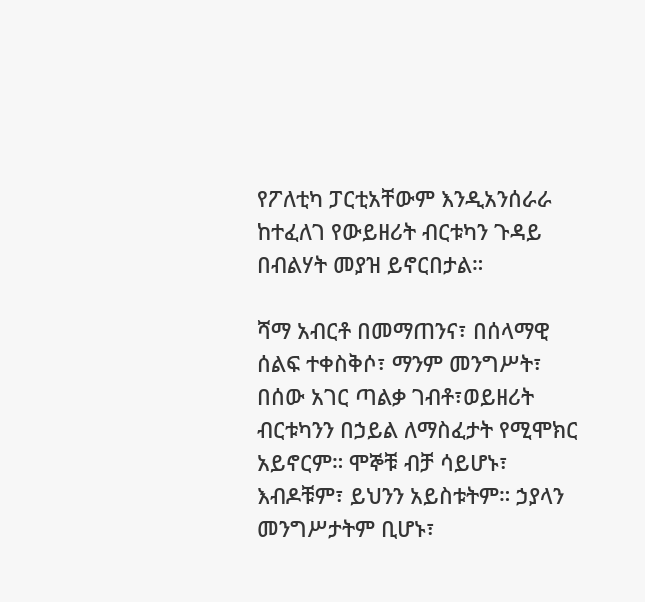የፖለቲካ ፓርቲአቸውም እንዲአንሰራራ ከተፈለገ የውይዘሪት ብርቱካን ጉዳይ በብልሃት መያዝ ይኖርበታል።

ሻማ አብርቶ በመማጠንና፣ በሰላማዊ ሰልፍ ተቀስቅሶ፣ ማንም መንግሥት፣ በሰው አገር ጣልቃ ገብቶ፣ወይዘሪት ብርቱካንን በኃይል ለማስፈታት የሚሞክር አይኖርም። ሞኞቹ ብቻ ሳይሆኑ፣ እብዶቹም፣ ይህንን አይስቱትም። ኃያላን መንግሥታትም ቢሆኑ፣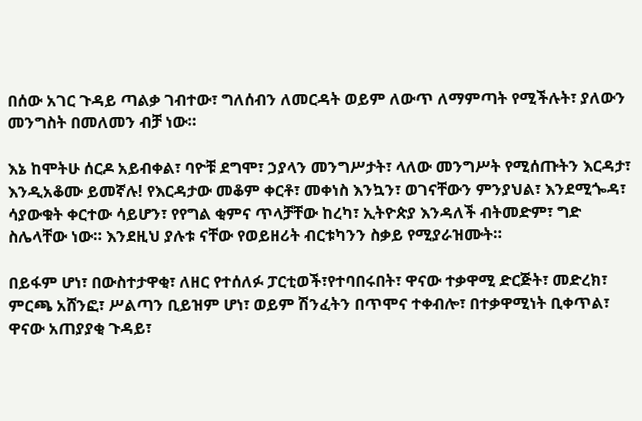በሰው አገር ጉዳይ ጣልቃ ገብተው፣ ግለሰብን ለመርዳት ወይም ለውጥ ለማምጣት የሚችሉት፣ ያለውን መንግስት በመለመን ብቻ ነው።

እኔ ከሞትሁ ሰርዶ አይብቀል፣ ባዮቹ ደግሞ፣ ኃያላን መንግሥታት፣ ላለው መንግሥት የሚሰጡትን እርዳታ፣ እንዲአቆሙ ይመኛሉ! የእርዳታው መቆም ቀርቶ፣ መቀነስ እንኳን፣ ወገናቸውን ምንያህል፣ እንደሚጐዳ፣ ሳያውቁት ቀርተው ሳይሆን፣ የየግል ቂምና ጥላቻቸው ከረካ፣ ኢትዮጵያ እንዳለች ብትመድም፣ ግድ ስሌላቸው ነው። እንደዚህ ያሉቱ ናቸው የወይዘሪት ብርቱካንን ስቃይ የሚያራዝሙት።

በይፋም ሆነ፣ በውስተታዋቂ፣ ለዘር የተሰለፉ ፓርቲወች፣የተባበሩበት፣ ዋናው ተቃዋሚ ድርጅት፣ መድረክ፣ ምርጫ አሸንፎ፣ ሥልጣን ቢይዝም ሆነ፣ ወይም ሽንፈትን በጥሞና ተቀብሎ፣ በተቃዋሚነት ቢቀጥል፣ ዋናው አጠያያቂ ጉዳይ፣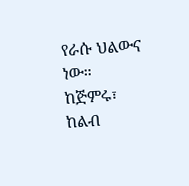የራሱ ህልውና ነው። ከጅምሩ፣ ከልብ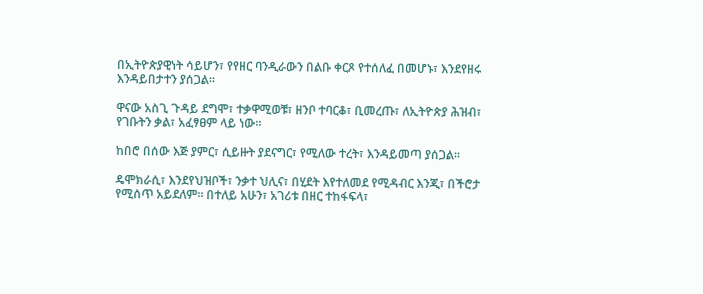በኢትዮጵያዊነት ሳይሆን፣ የየዘር ባንዲራውን በልቡ ቀርጾ የተሰለፈ በመሆኑ፣ እንደየዘሩ እንዳይበታተን ያሰጋል።

ዋናው አስጊ ጉዳይ ደግሞ፣ ተቃዋሚወቹ፣ ዘንቦ ተባርቆ፣ ቢመረጡ፣ ለኢትዮጵያ ሕዝብ፣ የገቡትን ቃል፣ አፈፃፀም ላይ ነው።

ከበሮ በሰው እጅ ያምር፣ ሲይዙት ያደናግር፣ የሚለው ተረት፣ እንዳይመጣ ያሰጋል።

ዴሞክራሲ፣ እንደየህዝቦች፣ ንቃተ ህሊና፣ በሂደት እየተለመደ የሚዳብር እንጂ፣ በችሮታ የሚሰጥ አይደለም። በተለይ አሁን፣ አገሪቱ በዘር ተከፋፍላ፣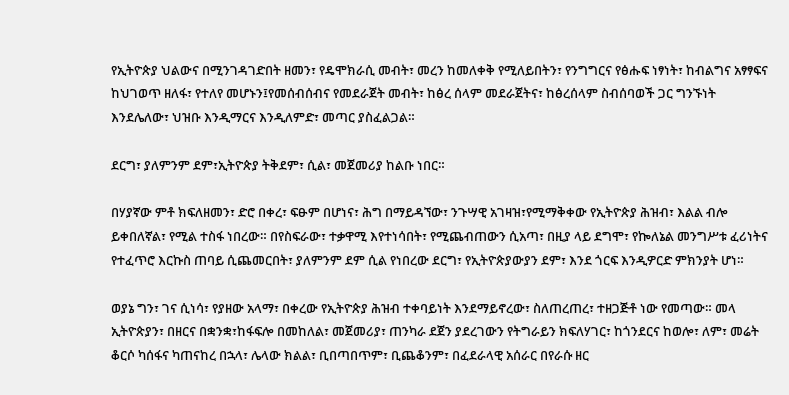የኢትዮጵያ ህልውና በሚንገዳገድበት ዘመን፣ የዴሞክራሲ መብት፣ መረን ከመለቀቅ የሚለይበትን፣ የንግግርና የፅሑፍ ነፃነት፣ ከብልግና አፃፃፍና ከህገወጥ ዘለፋ፣ የተለየ መሆኑን፤የመሰብሰብና የመደራጀት መብት፣ ከፅረ ሰላም መደራጀትና፣ ከፅረሰላም ስብሰባወች ጋር ግንኙነት እንደሌለው፣ ህዝቡ እንዲማርና እንዲለምድ፣ መጣር ያስፈልጋል።

ደርግ፣ ያለምንም ደም፣ኢትዮጵያ ትቅደም፣ ሲል፣ መጀመሪያ ከልቡ ነበር።

በሃያኛው ምቶ ክፍለዘመን፣ ድሮ በቀረ፣ ፍፁም በሆነና፣ ሕግ በማይዳኘው፣ ንጉሣዊ አገዛዝ፣የሚማቅቀው የኢትዮጵያ ሕዝብ፣ እልል ብሎ ይቀበለኛል፣ የሚል ተስፋ ነበረው። በየስፍራው፣ ተቃዋሚ እየተነሳበት፣ የሚጨብጠውን ሲአጣ፣ በዚያ ላይ ደግሞ፣ የኰለኔል መንግሥቱ ፈሪነትና የተፈጥሮ እርኩስ ጠባይ ሲጨመርበት፣ ያለምንም ደም ሲል የነበረው ደርግ፣ የኢትዮጵያውያን ደም፣ እንደ ጎርፍ እንዲዎርድ ምክንያት ሆነ።

ወያኔ ግን፣ ገና ሲነሳ፣ የያዘው አላማ፣ በቀረው የኢትዮጵያ ሕዝብ ተቀባይነት እንደማይኖረው፣ ስለጠረጠረ፣ ተዘጋጅቶ ነው የመጣው። መላ ኢትዮጵያን፣ በዘርና በቋንቋ፣ከፋፍሎ በመከለል፣ መጀመሪያ፣ ጠንካራ ደጀን ያደረገውን የትግራይን ክፍለሃገር፣ ከጎንደርና ከወሎ፣ ለም፣ መሬት ቆርሶ ካሰፋና ካጠናከረ በኋላ፣ ሌላው ክልል፣ ቢበጣበጥም፣ ቢጨቆንም፣ በፈደራላዊ አሰራር በየራሱ ዘር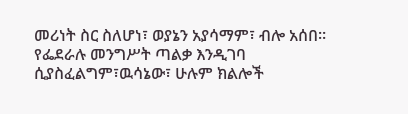መሪነት ስር ስለሆነ፣ ወያኔን አያሳማም፣ ብሎ አሰበ። የፌደራሉ መንግሥት ጣልቃ እንዲገባ ሲያስፈልግም፣ዉሳኔው፣ ሁሉም ክልሎች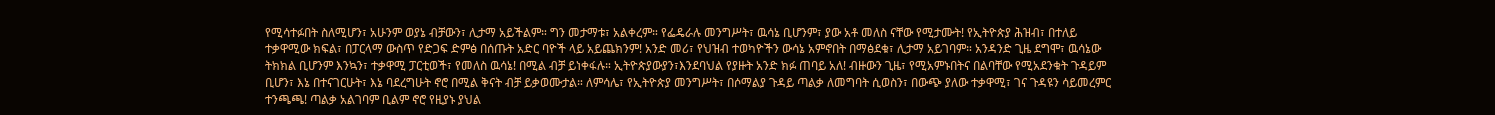የሚሳተፉበት ስለሚሆን፣ አሁንም ወያኔ ብቻውን፣ ሊታማ አይችልም። ግን መታማቱ፣ አልቀረም። የፌዴራሉ መንግሥት፣ ዉሳኔ ቢሆንም፣ ያው አቶ መለስ ናቸው የሚታሙት! የኢትዮጵያ ሕዝብ፣ በተለይ ተቃዋሚው ክፍል፣ በፓርላማ ውስጥ የድጋፍ ድምፅ በሰጡት አድር ባዮች ላይ አይጨክንም! አንድ መሪ፣ የህዝብ ተወካዮችን ውሳኔ አምኖበት በማፅደቁ፣ ሊታማ አይገባም። አንዳንድ ጊዜ ደግሞ፣ ዉሳኔው ትክክል ቢሆንም እንኳን፣ ተቃዋሚ ፓርቲወች፣ የመለስ ዉሳኔ! በሚል ብቻ ይነቀፋሉ። ኢትዮጵያውያን፣እንደባህል የያዙት አንድ ክፉ ጠባይ አለ! ብዙውን ጊዜ፣ የሚአምኑበትና በልባቸው የሚአደንቁት ጉዳይም ቢሆን፣ እኔ በተናገርሁት፣ እኔ ባደረግሁት ኖሮ በሚል ቅናት ብቻ ይቃወሙታል። ለምሳሌ፣ የኢትዮጵያ መንግሥት፣ በሶማልያ ጉዳይ ጣልቃ ለመግባት ሲወስን፣ በውጭ ያለው ተቃዋሚ፣ ገና ጉዳዩን ሳይመረምር ተንጫጫ! ጣልቃ አልገባም ቢልም ኖሮ የዚያኑ ያህል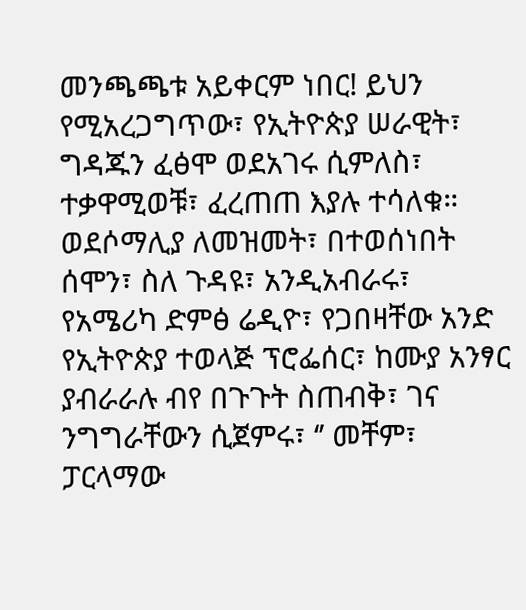መንጫጫቱ አይቀርም ነበር! ይህን የሚአረጋግጥው፣ የኢትዮጵያ ሠራዊት፣ ግዳጁን ፈፅሞ ወደአገሩ ሲምለስ፣ ተቃዋሚወቹ፣ ፈረጠጠ እያሉ ተሳለቁ። ወደሶማሊያ ለመዝመት፣ በተወሰነበት ሰሞን፣ ስለ ጉዳዩ፣ አንዲአብራሩ፣ የአሜሪካ ድምፅ ሬዲዮ፣ የጋበዛቸው አንድ የኢትዮጵያ ተወላጅ ፕሮፌሰር፣ ከሙያ አንፃር ያብራራሉ ብየ በጉጉት ስጠብቅ፣ ገና ንግግራቸውን ሲጀምሩ፣ ‘’ መቸም፣ ፓርላማው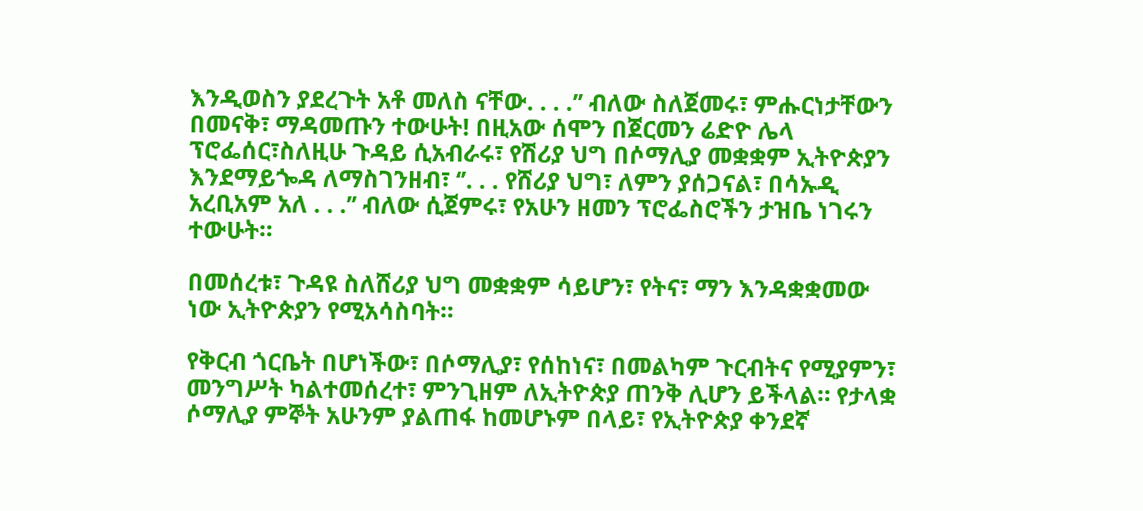እንዲወስን ያደረጉት አቶ መለስ ናቸው. . . .’’ ብለው ስለጀመሩ፣ ምሑርነታቸውን በመናቅ፣ ማዳመጡን ተውሁት! በዚአው ሰሞን በጀርመን ሬድዮ ሌላ ፕሮፌሰር፣ስለዚሁ ጉዳይ ሲአብራሩ፣ የሽሪያ ህግ በሶማሊያ መቋቋም ኢትዮጵያን እንደማይጐዳ ለማስገንዘብ፣ ‘’. . . የሸሪያ ህግ፣ ለምን ያሰጋናል፣ በሳኡዲ አረቢአም አለ . . .’’ ብለው ሲጀምሩ፣ የአሁን ዘመን ፕሮፌስሮችን ታዝቤ ነገሩን ተውሁት።

በመሰረቱ፣ ጉዳዩ ስለሸሪያ ህግ መቋቋም ሳይሆን፣ የትና፣ ማን እንዳቋቋመው ነው ኢትዮጵያን የሚአሳስባት።

የቅርብ ጎርቤት በሆነችው፣ በሶማሊያ፣ የሰከነና፣ በመልካም ጉርብትና የሚያምን፣ መንግሥት ካልተመሰረተ፣ ምንጊዘም ለኢትዮጵያ ጠንቅ ሊሆን ይችላል። የታላቋ ሶማሊያ ምኞት አሁንም ያልጠፋ ከመሆኑም በላይ፣ የኢትዮጵያ ቀንደኛ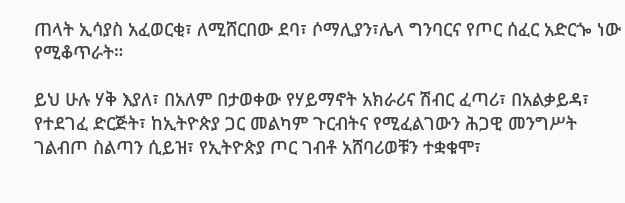ጠላት ኢሳያስ አፈወርቂ፣ ለሚሸርበው ደባ፣ ሶማሊያን፣ሌላ ግንባርና የጦር ሰፈር አድርጐ ነው የሚቆጥራት።

ይህ ሁሉ ሃቅ እያለ፣ በአለም በታወቀው የሃይማኖት አክራሪና ሽብር ፈጣሪ፣ በአልቃይዳ፣ የተደገፈ ድርጅት፣ ከኢትዮጵያ ጋር መልካም ጉርብትና የሚፈልገውን ሕጋዊ መንግሥት ገልብጦ ስልጣን ሲይዝ፣ የኢትዮጵያ ጦር ገብቶ አሸባሪወቹን ተቋቁሞ፣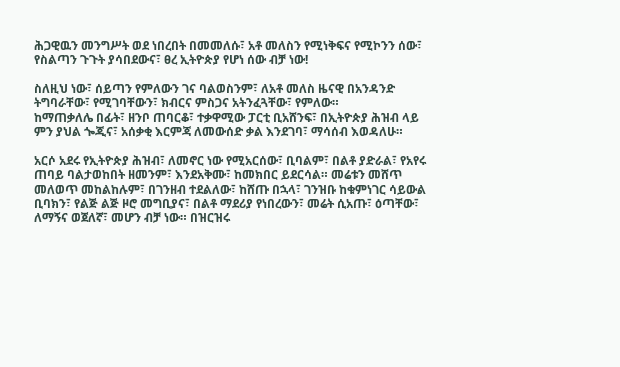ሕጋዊዉን መንግሥት ወደ ነበረበት በመመለሱ፣ አቶ መለስን የሚነቅፍና የሚኮንን ሰው፣ የስልጣን ጉጉት ያሳበደውና፣ ፀረ ኢትዮጵያ የሆነ ሰው ብቻ ነው!

ስለዚህ ነው፣ ሰይጣን የምለውን ገና ባልወስንም፣ ለአቶ መለስ ዜናዊ በአንዳንድ ትግባራቸው፣ የሚገባቸውን፣ ክብርና ምስጋና አትንፈጓቸው፣ የምለው።
ከማጠቃለሌ በፊት፣ ዘንቦ ጠባርቆ፣ ተቃዋሚው ፓርቲ ቢአሸንፍ፣ በኢትዮጵያ ሕዝብ ላይ ምን ያህል ጐጂና፣ አሰቃቂ እርምጃ ለመውሰድ ቃል እንደገባ፣ ማሳሰብ እወዳለሁ።

አርሶ አደሩ የኢትዮጵያ ሕዝብ፣ ለመኖር ነው የሚአርሰው፣ ቢባልም፣ በልቶ ያድራል፣ የአየሩ ጠባይ ባልታወከበት ዘመንም፣ እንደአቅሙ፣ ከመክበር ይደርሳል። መሬቱን መሸጥ መለወጥ መከልከሉም፣ በገንዘብ ተደልለው፣ ከሸጡ በኋላ፣ ገንዝቡ ከቁምነገር ሳይውል ቢባክን፣ የልጅ ልጅ ዞሮ መግቢያና፣ በልቶ ማደሪያ የነበረውን፣ መሬት ሲአጡ፣ ዕጣቸው፣ ለማኝና ወጀለኛ፣ መሆን ብቻ ነው። በዝርዝሩ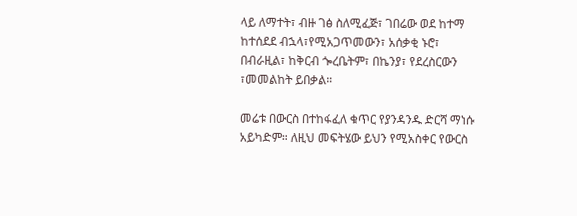ላይ ለማተት፣ ብዙ ገፅ ስለሚፈጅ፣ ገበሬው ወደ ከተማ ከተሰደደ ብኋላ፣የሚአጋጥመውን፣ አሰቃቂ ኑሮ፣ በብራዚል፣ ከቅርብ ጐረቤትም፣ በኬንያ፣ የደረስርውን ፣መመልከት ይበቃል።

መሬቱ በውርስ በተከፋፈለ ቁጥር የያንዳንዱ ድርሻ ማነሱ አይካድም። ለዚህ መፍትሄው ይህን የሚአስቀር የውርስ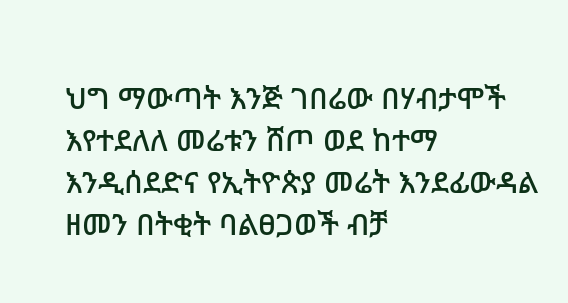ህግ ማውጣት እንጅ ገበሬው በሃብታሞች እየተደለለ መሬቱን ሸጦ ወደ ከተማ እንዲሰደድና የኢትዮጵያ መሬት እንደፊውዳል ዘመን በትቂት ባልፀጋወች ብቻ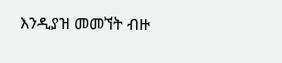እንዲያዝ መመኘት ብዙ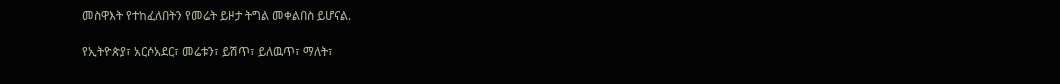መስዋእት የተከፈለበትን የመሬት ይዞታ ትግል መቀልበስ ይሆናል.

የኢትዮጵያ፣ አርሶአደር፣ መሬቱን፣ ይሽጥ፣ ይለዉጥ፣ ማለት፣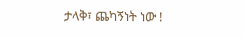ታላቅ፣ ጨካኝነት ነው !